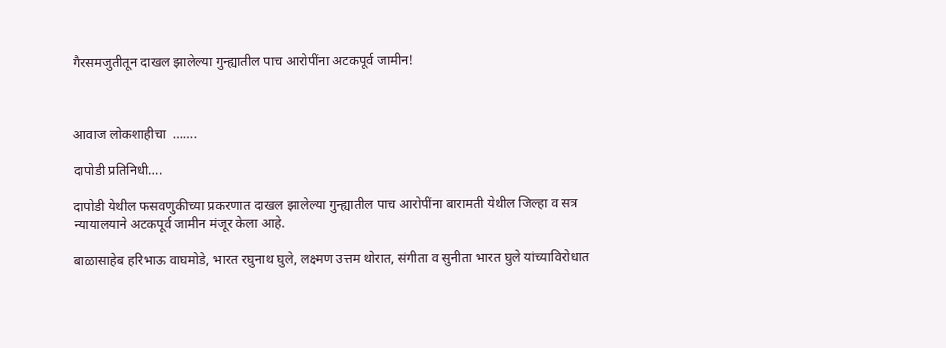गैरसमजुतीतून दाखल झालेल्या गुन्ह्यातील पाच आरोपींना अटकपूर्व जामीन!



आवाज लोकशाहीचा  …….

दापोडी प्रतिनिधी….

दापोडी येथील फसवणुकीच्या प्रकरणात दाखल झालेल्या गुन्ह्यातील पाच आरोपींना बारामती येथील जिल्हा व सत्र न्यायालयाने अटकपूर्व जामीन मंजूर केला आहे.

बाळासाहेब हरिभाऊ वाघमोडे, भारत रघुनाथ घुले, लक्ष्मण उत्तम थोरात, संगीता व सुनीता भारत घुले यांच्याविरोधात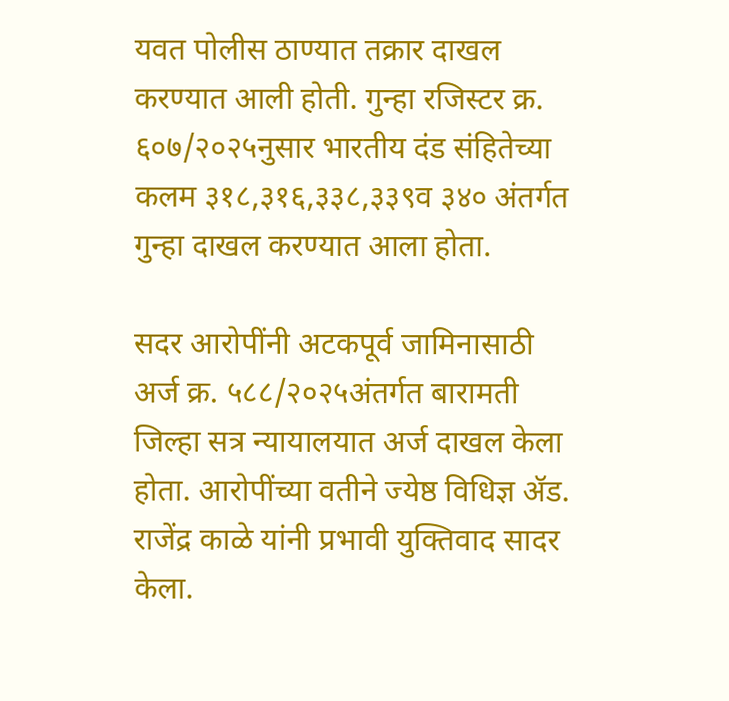यवत पोलीस ठाण्यात तक्रार दाखल करण्यात आली होती. गुन्हा रजिस्टर क्र. ६०७/२०२५नुसार भारतीय दंड संहितेच्या कलम ३१८,३१६,३३८,३३९व ३४० अंतर्गत गुन्हा दाखल करण्यात आला होता.

सदर आरोपींनी अटकपूर्व जामिनासाठी अर्ज क्र. ५८८/२०२५अंतर्गत बारामती जिल्हा सत्र न्यायालयात अर्ज दाखल केला होता. आरोपींच्या वतीने ज्येष्ठ विधिज्ञ ॲड. राजेंद्र काळे यांनी प्रभावी युक्तिवाद सादर केला.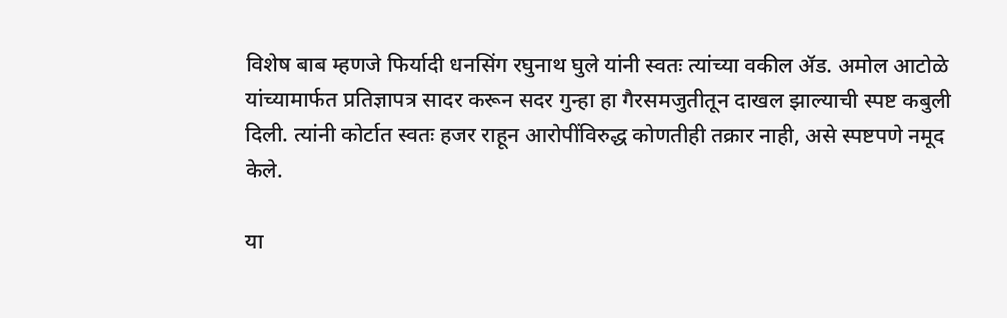विशेष बाब म्हणजे फिर्यादी धनसिंग रघुनाथ घुले यांनी स्वतः त्यांच्या वकील ॲड. अमोल आटोळे यांच्यामार्फत प्रतिज्ञापत्र सादर करून सदर गुन्हा हा गैरसमजुतीतून दाखल झाल्याची स्पष्ट कबुली दिली. त्यांनी कोर्टात स्वतः हजर राहून आरोपींविरुद्ध कोणतीही तक्रार नाही, असे स्पष्टपणे नमूद केले.

या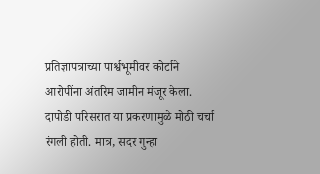प्रतिज्ञापत्राच्या पार्श्वभूमीवर कोर्टाने आरोपींना अंतरिम जामीन मंजूर केला.
दापोडी परिसरात या प्रकरणामुळे मोठी चर्चा रंगली होती. मात्र, सदर गुन्हा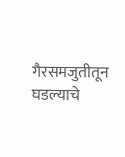गैरसमजुतीतून घडल्याचे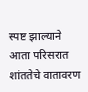स्पष्ट झाल्याने आता परिसरात शांततेचे वातावरण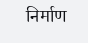निर्माण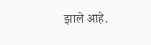झाले आहे.